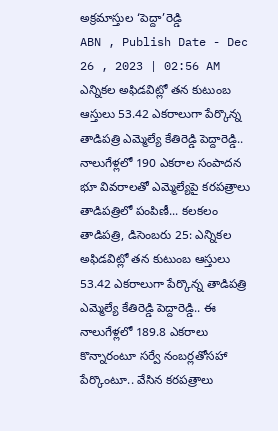అక్రమాస్తుల ‘పెద్దా’రెడ్డి
ABN , Publish Date - Dec 26 , 2023 | 02:56 AM
ఎన్నికల అఫిడవిట్లో తన కుటుంబ ఆస్తులు 53.42 ఎకరాలుగా పేర్కొన్న తాడిపత్రి ఎమ్మెల్యే కేతిరెడ్డి పెద్దారెడ్డి..
నాలుగేళ్లలో 190 ఎకరాల సంపాదన
భూ వివరాలతో ఎమ్మెల్యేపై కరపత్రాలు
తాడిపత్రిలో పంపిణీ... కలకలం
తాడిపత్రి, డిసెంబరు 25: ఎన్నికల అఫిడవిట్లో తన కుటుంబ ఆస్తులు 53.42 ఎకరాలుగా పేర్కొన్న తాడిపత్రి ఎమ్మెల్యే కేతిరెడ్డి పెద్దారెడ్డి.. ఈ నాలుగేళ్లలో 189.8 ఎకరాలు కొన్నారంటూ సర్వే నంబర్లతోసహా పేర్కొంటూ.. వేసిన కరపత్రాలు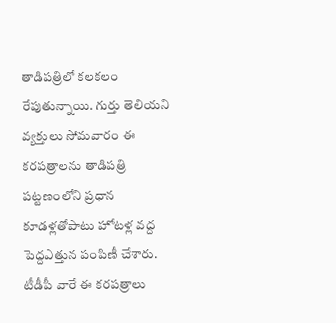తాడిపత్రిలో కలకలం రేపుతున్నాయి. గుర్తు తెలియని వ్యక్తులు సోమవారం ఈ కరపత్రాలను తాడిపత్రి పట్టణంలోని ప్రధాన కూడళ్లతోపాటు హోటళ్ల వద్ద పెద్దఎత్తున పంపిణీ చేశారు. టీడీపీ వారే ఈ కరపత్రాలు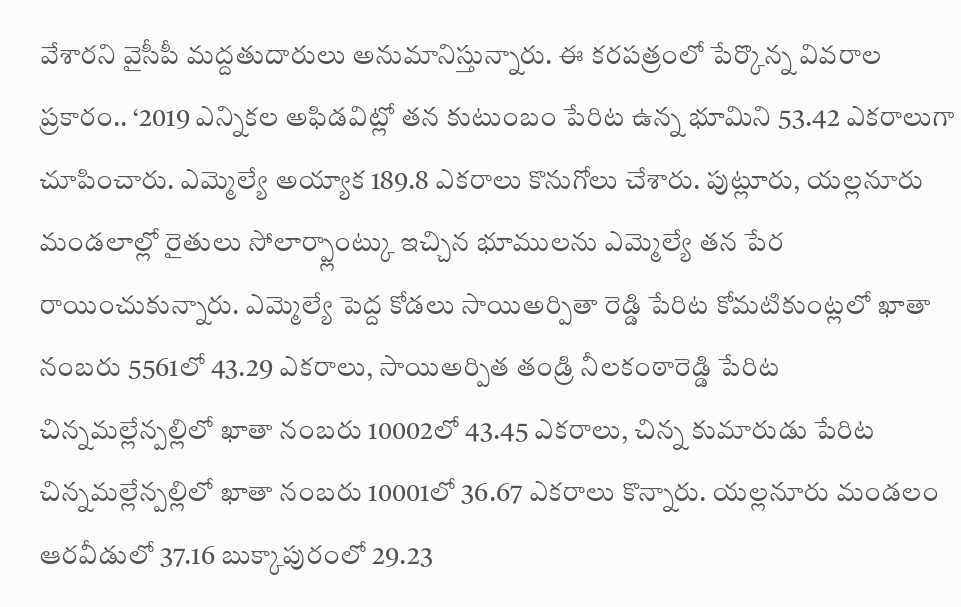వేశారని వైసీపీ మద్దతుదారులు అనుమానిస్తున్నారు. ఈ కరపత్రంలో పేర్కొన్న వివరాల ప్రకారం.. ‘2019 ఎన్నికల అఫిడవిట్లో తన కుటుంబం పేరిట ఉన్న భూమిని 53.42 ఎకరాలుగా చూపించారు. ఎమ్మెల్యే అయ్యాక 189.8 ఎకరాలు కొనుగోలు చేశారు. పుట్లూరు, యల్లనూరు మండలాల్లో రైతులు సోలార్ప్లాంట్కు ఇచ్చిన భూములను ఎమ్మెల్యే తన పేర రాయించుకున్నారు. ఎమ్మెల్యే పెద్ద కోడలు సాయిఅర్పితా రెడ్డి పేరిట కోమటికుంట్లలో ఖాతా నంబరు 5561లో 43.29 ఎకరాలు, సాయిఅర్పిత తండ్రి నీలకంఠారెడ్డి పేరిట చిన్నమల్లేన్పల్లిలో ఖాతా నంబరు 10002లో 43.45 ఎకరాలు, చిన్న కుమారుడు పేరిట చిన్నమల్లేన్పల్లిలో ఖాతా నంబరు 10001లో 36.67 ఎకరాలు కొన్నారు. యల్లనూరు మండలం ఆరవీడులో 37.16 బుక్కాపురంలో 29.23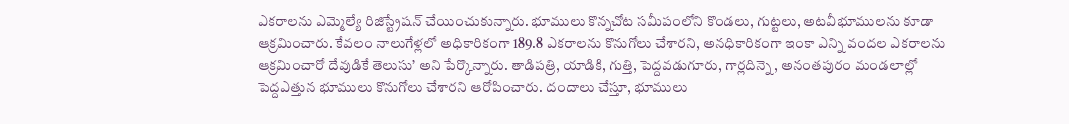ఎకరాలను ఎమ్మెల్యే రిజిస్ట్రేషన్ చేయించుకున్నారు. భూములు కొన్నచోట సమీపంలోని కొండలు, గుట్టలు, అటవీభూములను కూడా ఆక్రమించారు. కేవలం నాలుగేళ్లలో అధికారికంగా 189.8 ఎకరాలను కొనుగోలు చేశారని, అనధికారికంగా ఇంకా ఎన్ని వందల ఎకరాలను ఆక్రమించారో దేవుడికే తెలుసు’ అని పేర్కొన్నారు. తాడిపత్రి, యాడికి, గుత్తి, పెద్దవడుగూరు, గార్లదిన్నె, అనంతపురం మండలాల్లో పెద్దఎత్తున భూములు కొనుగోలు చేశారని ఆరోపించారు. దందాలు చేస్తూ, భూములు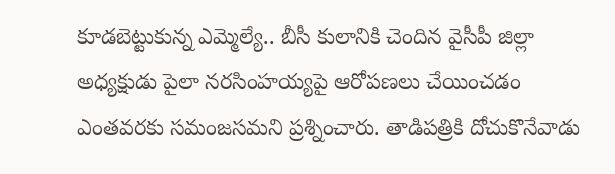కూడబెట్టుకున్న ఎమ్మెల్యే.. బీసీ కులానికి చెందిన వైసీపీ జిల్లా అధ్యక్షుడు పైలా నరసింహయ్యపై ఆరోపణలు చేయించడం ఎంతవరకు సమంజసమని ప్రశ్నించారు. తాడిపత్రికి దోచుకొనేవాడు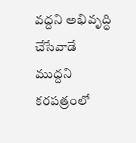వద్దని అభివృద్ధి చేసేవాడే ముద్దని కరపత్రంలో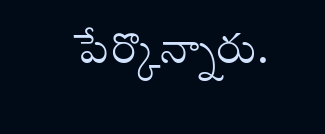పేర్కొన్నారు.